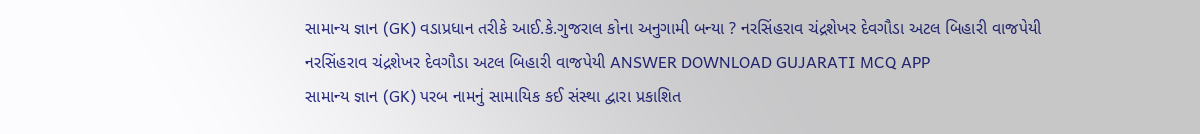સામાન્ય જ્ઞાન (GK) વડાપ્રધાન તરીકે આઈ.કે.ગુજરાલ કોના અનુગામી બન્યા ? નરસિંહરાવ ચંદ્રશેખર દેવગૌડા અટલ બિહારી વાજપેયી નરસિંહરાવ ચંદ્રશેખર દેવગૌડા અટલ બિહારી વાજપેયી ANSWER DOWNLOAD GUJARATI MCQ APP
સામાન્ય જ્ઞાન (GK) પરબ નામનું સામાયિક કઈ સંસ્થા દ્વારા પ્રકાશિત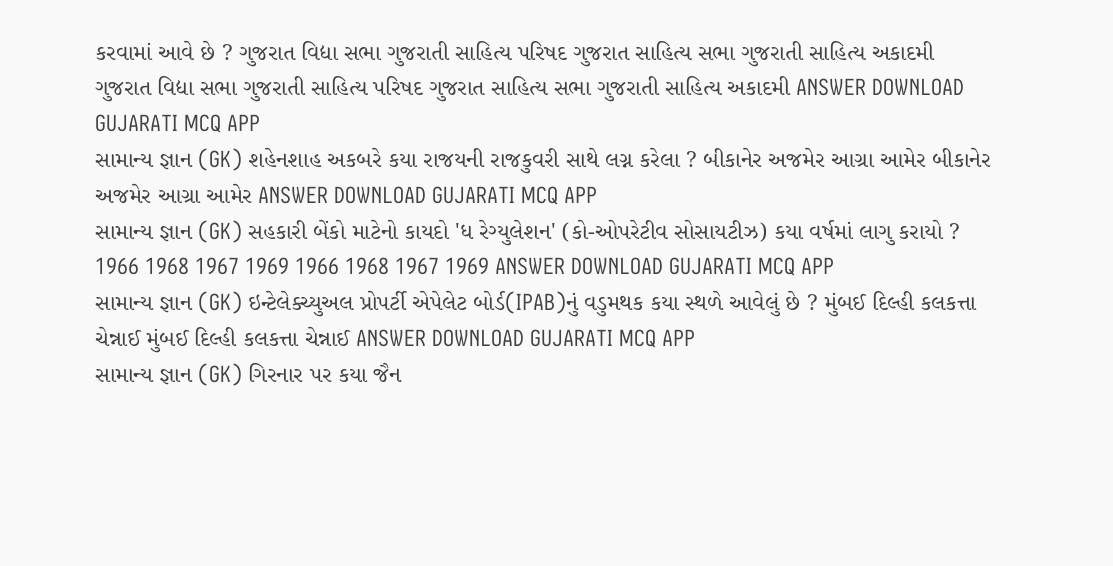કરવામાં આવે છે ? ગુજરાત વિદ્યા સભા ગુજરાતી સાહિત્ય પરિષદ ગુજરાત સાહિત્ય સભા ગુજરાતી સાહિત્ય અકાદમી ગુજરાત વિદ્યા સભા ગુજરાતી સાહિત્ય પરિષદ ગુજરાત સાહિત્ય સભા ગુજરાતી સાહિત્ય અકાદમી ANSWER DOWNLOAD GUJARATI MCQ APP
સામાન્ય જ્ઞાન (GK) શહેનશાહ અકબરે કયા રાજયની રાજકુવરી સાથે લગ્ન કરેલા ? બીકાનેર અજમેર આગ્રા આમેર બીકાનેર અજમેર આગ્રા આમેર ANSWER DOWNLOAD GUJARATI MCQ APP
સામાન્ય જ્ઞાન (GK) સહકારી બેંકો માટેનો કાયદો 'ધ રેગ્યુલેશન' (કો-ઓપરેટીવ સોસાયટીઝ) કયા વર્ષમાં લાગુ કરાયો ? 1966 1968 1967 1969 1966 1968 1967 1969 ANSWER DOWNLOAD GUJARATI MCQ APP
સામાન્ય જ્ઞાન (GK) ઇન્ટેલેક્ચ્યુઅલ પ્રોપર્ટી એપેલેટ બોર્ડ(IPAB)નું વડુમથક કયા સ્થળે આવેલું છે ? મુંબઈ દિલ્હી કલકત્તા ચેન્નાઈ મુંબઈ દિલ્હી કલકત્તા ચેન્નાઈ ANSWER DOWNLOAD GUJARATI MCQ APP
સામાન્ય જ્ઞાન (GK) ગિરનાર પર કયા જૈન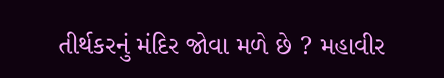તીર્થકરનું મંદિર જોવા મળે છે ? મહાવીર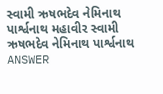સ્વામી ઋષભદેવ નેમિનાથ પાર્શ્વનાથ મહાવીર સ્વામી ઋષભદેવ નેમિનાથ પાર્શ્વનાથ ANSWER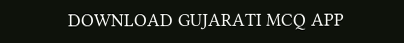DOWNLOAD GUJARATI MCQ APP